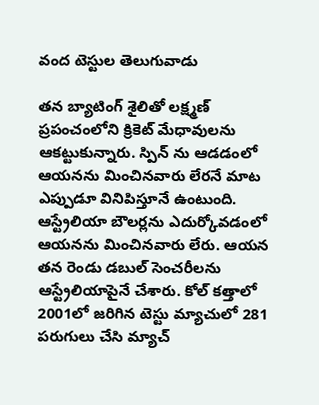వంద టెస్టుల తెలుగువాడు

తన బ్యాటింగ్ శైలితో లక్ష్మణ్ ప్రపంచంలోని క్రికెట్ మేధావులను ఆకట్టుకున్నారు. స్పిన్ ను ఆడడంలో ఆయనను మించినవారు లేరనే మాట ఎప్పుడూ వినిపిస్తూనే ఉంటుంది. ఆస్ట్రేలియా బౌలర్లను ఎదుర్కోవడంలో ఆయనను మించినవారు లేరు. ఆయన తన రెండు డబుల్ సెంచరీలను ఆస్ట్రేలియాపైనే చేశారు. కోల్ కత్తాలో 2001లో జరిగిన టెస్టు మ్యాచులో 281 పరుగులు చేసి మ్యాచ్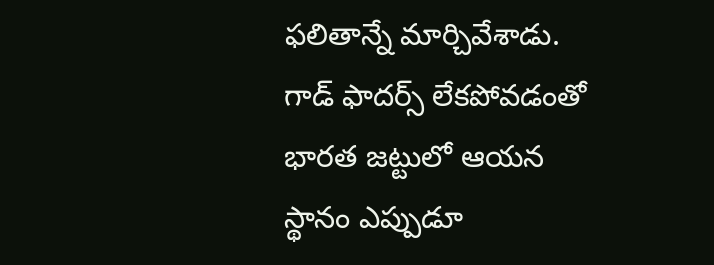ఫలితాన్నే మార్చివేశాడు.
గాడ్ ఫాదర్స్ లేకపోవడంతో భారత జట్టులో ఆయన స్థానం ఎప్పుడూ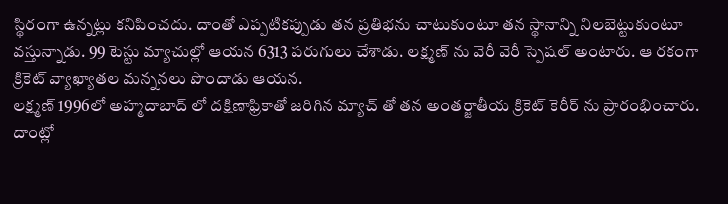స్థిరంగా ఉన్నట్లు కనిపించదు. దాంతో ఎప్పటికప్పుడు తన ప్రతిభను చాటుకుంటూ తన స్థానాన్ని నిలబెట్టుకుంటూ వస్తున్నాడు. 99 టెస్టు మ్యాచుల్లో ఆయన 6313 పరుగులు చేశాడు. లక్ష్మణ్ ను వెరీ వెరీ స్పెషల్ అంటారు. ఆ రకంగా క్రికెట్ వ్యాఖ్యాతల మన్ననలు పొందాడు ఆయన.
లక్ష్మణ్ 1996లో అహ్మదాబాద్ లో దక్షిణాఫ్రికాతో జరిగిన మ్యాచ్ తో తన అంతర్జాతీయ క్రికెట్ కెరీర్ ను ప్రారంభించారు. దాంట్లో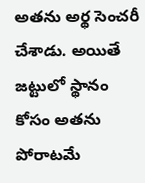అతను అర్థ సెంచరీ చేశాడు. అయితే జట్టులో స్థానం కోసం అతను పోరాటమే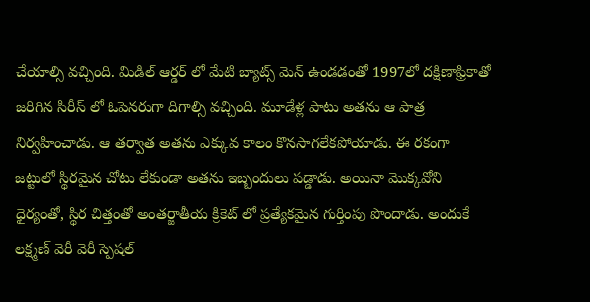చేయాల్సి వచ్చింది. మిడిల్ ఆర్డర్ లో మేటి బ్యాట్స్ మెన్ ఉండడంతో 1997లో దక్షిణాఫ్రికాతో జరిగిన సిరీస్ లో ఓపెనరుగా దిగాల్సి వచ్చింది. మూడేళ్ల పాటు అతను ఆ పాత్ర నిర్వహించాడు. ఆ తర్వాత అతను ఎక్కువ కాలం కొనసాగలేకపోయాడు. ఈ రకంగా జట్టులో స్థిరమైన చోటు లేకుండా అతను ఇబ్బందులు పడ్డాడు. అయినా మొక్కవోని ధైర్యంతో, స్థిర చిత్తంతో అంతర్జాతీయ క్రికెట్ లో ప్రత్యేకమైన గుర్తింపు పొందాడు. అందుకే లక్ష్మణ్ వెరీ వెరీ స్పెషల్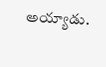అయ్యాడు.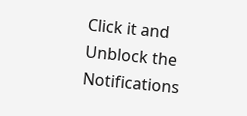Click it and Unblock the Notifications